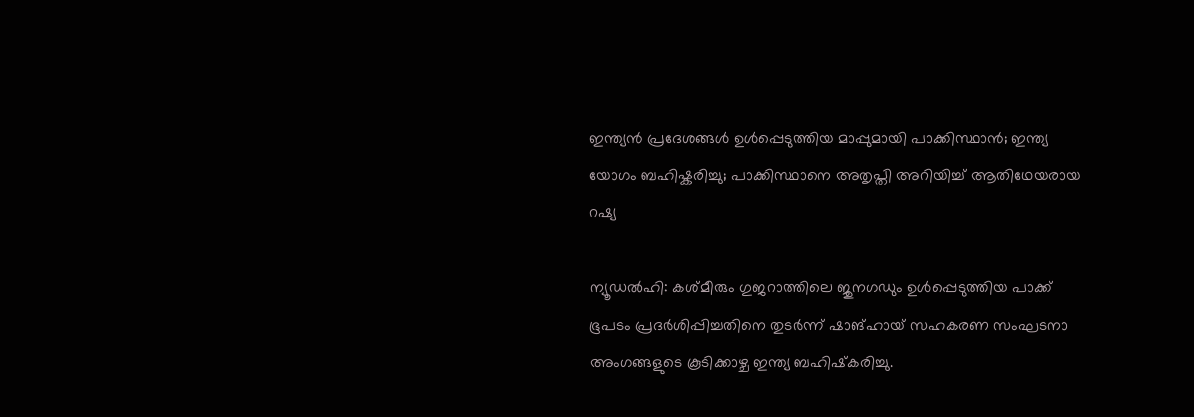ഇന്ത്യൻ പ്രദേശങ്ങൾ ഉൾപ്പെടുത്തിയ മാപ്പുമായി പാക്കിസ്ഥാൻ; ഇന്ത്യ യോഗം ബഹിഷ്കരിച്ചു; പാക്കിസ്ഥാനെ അതൃപ്തി അറിയിച്ച് ആതിഥേയരായ റഷ്യ

ന്യൂഡൽഹി: കശ്മീരും ഗുജറാത്തിലെ ജുനഗഡും ഉൾപ്പെടുത്തിയ പാക്ക് ഭൂപടം പ്രദർശിപ്പിച്ചതിനെ തുടർന്ന് ഷാങ്ഹായ് സഹകരണ സംഘടനാ അംഗങ്ങളുടെ കൂടിക്കാഴ്ച ഇന്ത്യ ബഹിഷ്‌കരിച്ചു.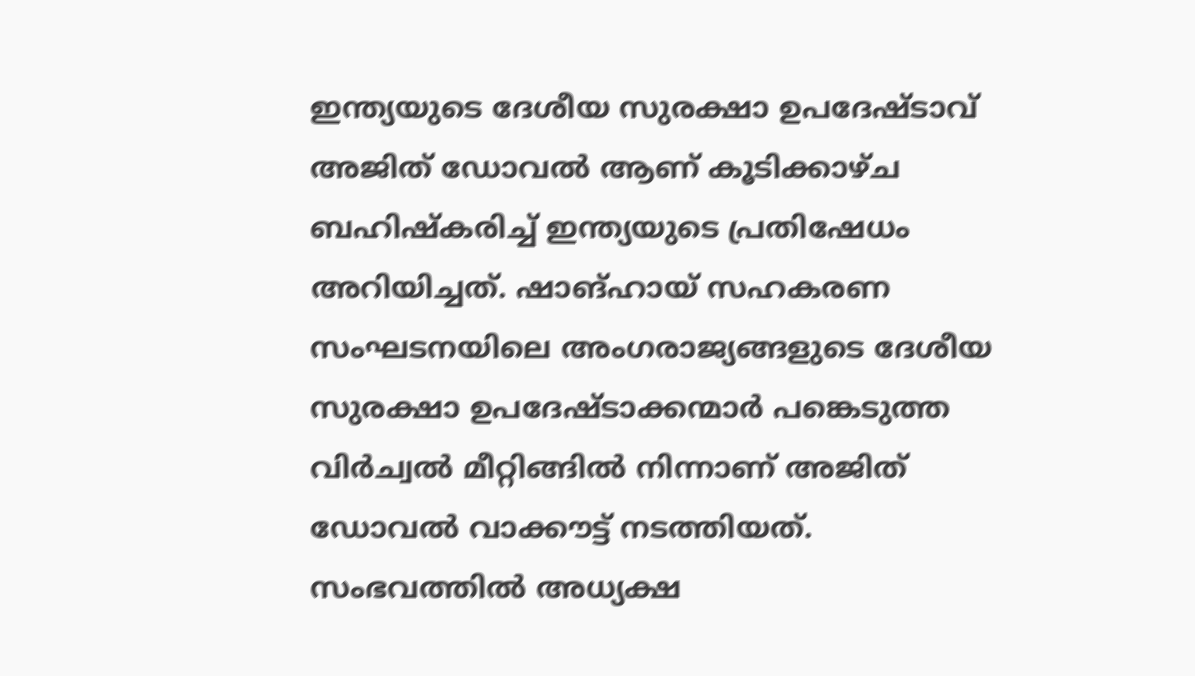ഇന്ത്യയുടെ ദേശീയ സുരക്ഷാ ഉപദേഷ്ടാവ് അജിത് ഡോവൽ ആണ് കൂടിക്കാഴ്ച ബഹിഷ്‌കരിച്ച് ഇന്ത്യയുടെ പ്രതിഷേധം അറിയിച്ചത്. ഷാങ്ഹായ് സഹകരണ സംഘടനയിലെ അംഗരാജ്യങ്ങളുടെ ദേശീയ സുരക്ഷാ ഉപദേഷ്ടാക്കന്മാർ പങ്കെടുത്ത വിർച്വൽ മീറ്റിങ്ങിൽ നിന്നാണ് അജിത് ഡോവൽ വാക്കൗട്ട് നടത്തിയത്. സംഭവത്തിൽ അധ്യക്ഷ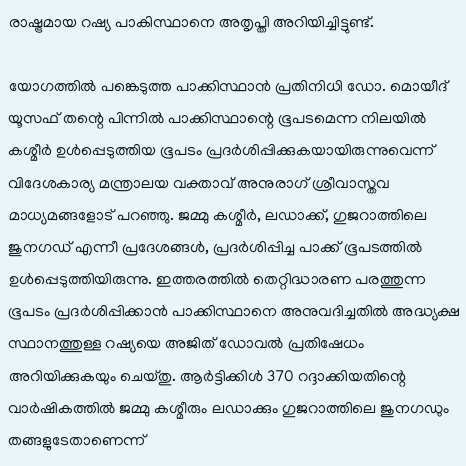രാഷ്ട്രമായ റഷ്യ പാകിസ്ഥാനെ അതൃപ്തി അറിയിച്ചിട്ടുണ്ട്.

യോഗത്തിൽ പങ്കെടുത്ത പാക്കിസ്ഥാൻ പ്രതിനിധി ഡോ. മൊയീദ് യൂസഫ് തന്റെ പിന്നിൽ പാക്കിസ്ഥാന്റെ ഭൂപടമെന്ന നിലയിൽ കശ്മീർ ഉൾപ്പെടുത്തിയ ഭൂപടം പ്രദർശിപ്പിക്കുകയായിരുന്നുവെന്ന് വിദേശകാര്യ മന്ത്രാലയ വക്താവ് അനുരാഗ് ശ്രീവാസ്തവ മാധ്യമങ്ങളോട് പറഞ്ഞു. ജമ്മു കശ്മീർ, ലഡാക്ക്, ഗുജറാത്തിലെ ജുനഗഡ് എന്നീ പ്രദേശങ്ങൾ, പ്രദർശിപ്പിച്ച പാക്ക് ഭൂപടത്തിൽ ഉൾപ്പെടുത്തിയിരുന്നു. ഇത്തരത്തിൽ തെറ്റിദ്ധാരണ പരത്തുന്ന ഭൂപടം പ്രദർശിപ്പിക്കാൻ പാക്കിസ്ഥാനെ അനുവദിച്ചതിൽ അദ്ധ്യക്ഷ സ്ഥാനത്തുള്ള റഷ്യയെ അജിത് ഡോവൽ പ്രതിഷേധം അറിയിക്കുകയും ചെയ്തു. ആർട്ടിക്കിൾ 370 റദ്ദാക്കിയതിന്റെ വാർഷികത്തിൽ ജമ്മു കശ്മീരും ലഡാക്കും ഗുജറാത്തിലെ ജുനഗഡും തങ്ങളുടേതാണെന്ന്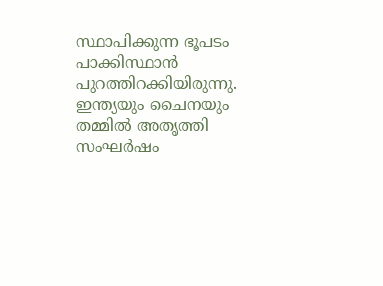സ്ഥാപിക്കുന്ന ഭൂപടം പാക്കിസ്ഥാൻ പുറത്തിറക്കിയിരുന്നു. ഇന്ത്യയും ചൈനയും തമ്മിൽ അതൃത്തി സംഘർഷം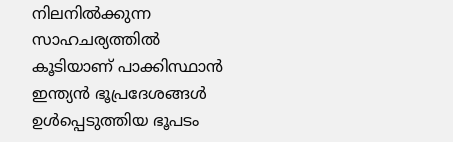നിലനിൽക്കുന്ന സാഹചര്യത്തിൽ കൂടിയാണ് പാക്കിസ്ഥാൻ ഇന്ത്യൻ ഭൂപ്രദേശങ്ങൾ ഉൾപ്പെടുത്തിയ ഭൂപടം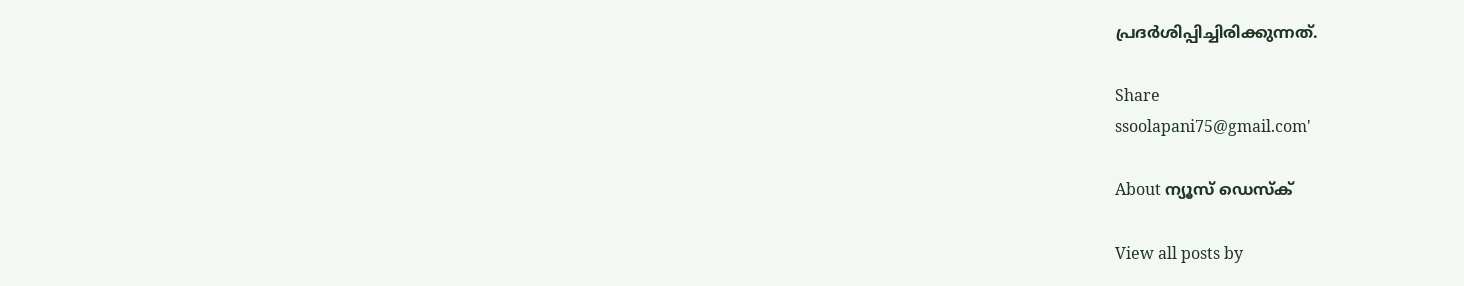പ്രദർശിപ്പിച്ചിരിക്കുന്നത്.

Share
ssoolapani75@gmail.com'

About ന്യൂസ് ഡെസ്ക്

View all posts by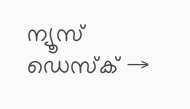ന്യൂസ് ഡെസ്ക് →